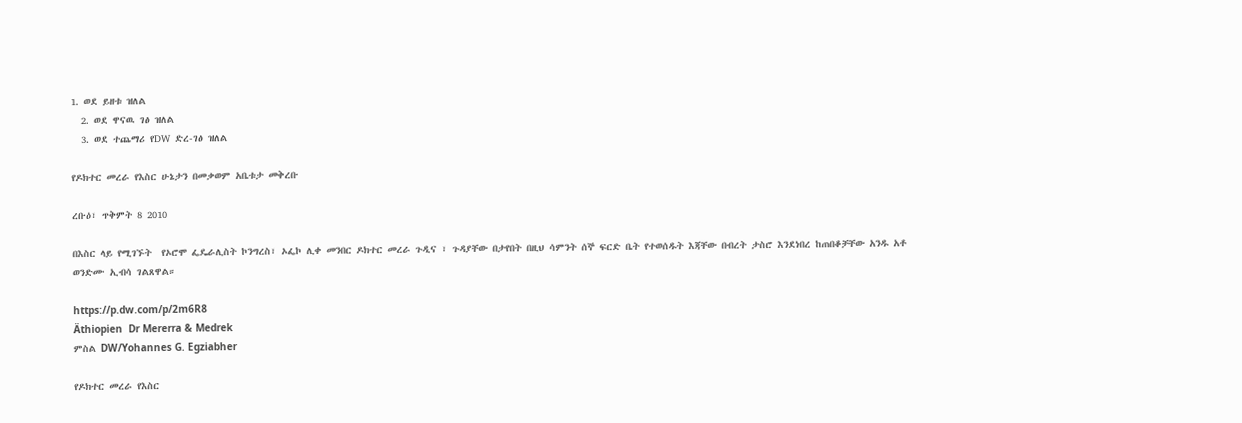1. ወደ ይዘቱ ዝለል
  2. ወደ ዋናዉ ገፅ ዝለል
  3. ወደ ተጨማሪ የDW ድረ-ገፅ ዝለል

የዶክተር መረራ የእስር ሁኔታን በመቃወም አቤቱታ መቅረቡ

ረቡዕ፣ ጥቅምት 8 2010

በእስር ላይ የሚገኙት  የኦሮሞ ፌዴራሊስት ኮንግረስ፣ ኦፌኮ ሊቀ መንበር ዶክተር መረራ ጉዲና ፣ ጉዳያቸው በታየበት በዚህ ሳምንት ሰኞ ፍርድ ቤት የተወሰዱት እጃቸው በብረት ታስሮ እንደነበረ ከጠበቆቻቸው አንዱ አቶ ወንድሙ ኢብሳ ገልጸዋል።

https://p.dw.com/p/2m6R8
Äthiopien  Dr Mererra & Medrek
ምስል DW/Yohannes G. Egziabher

የዶክተር መረራ የእስር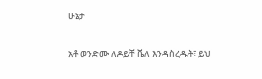ሁኔታ

አቶ ወንድሙ ለዶይቸ ቬለ እንዳስረዱት፣ ይህ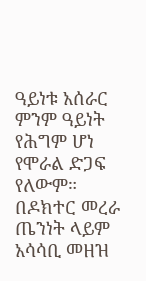ዓይነቱ አሰራር ምንም ዓይነት የሕግም ሆነ የሞራል ድጋፍ የለውም። በዶክተር መረራ ጤንነት ላይም አሳሳቢ መዘዝ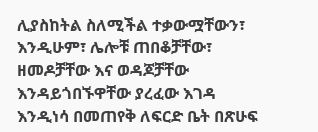ሊያስከትል ስለሚችል ተቃውሟቸውን፣ እንዲሁም፣ ሌሎቹ ጠበቆቻቸው፣ ዘመዶቻቸው እና ወዳጆቻቸው እንዳይጎበኙዋቸው ያረፈው እገዳ እንዲነሳ በመጠየቅ ለፍርድ ቤት በጽሁፍ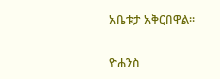አቤቱታ አቅርበዋል።


ዮሐንስ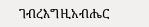ገብረእግዚአብሔር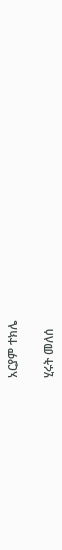አርያም ተክሌ

ሂሩት መለሰ